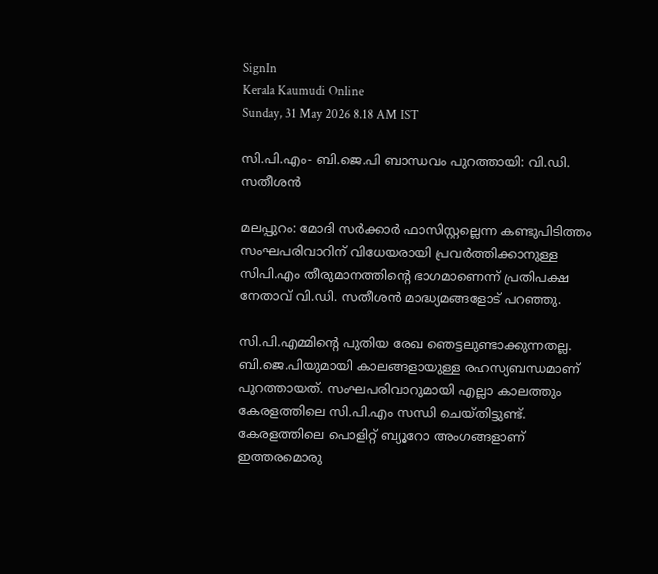SignIn
Kerala Kaumudi Online
Sunday, 31 May 2026 8.18 AM IST

സി.പി.എം- ബി.ജെ.പി ബാന്ധവം പുറത്തായി: വി.ഡി. സതീശൻ

മലപ്പുറം: മോദി സർക്കാർ ഫാസിസ്റ്റല്ലെന്ന കണ്ടുപിടിത്തം സംഘപരിവാറിന് വിധേയരായി പ്രവർത്തിക്കാനുള്ള സിപി.എം തീരുമാനത്തിന്റെ ഭാഗമാണെന്ന് പ്രതിപക്ഷ നേതാവ് വി.ഡി. സതീശൻ മാദ്ധ്യമങ്ങളോട് പറഞ്ഞു.

സി.പി.എമ്മിന്റെ പുതിയ രേഖ ഞെട്ടലുണ്ടാക്കുന്നതല്ല. ബി.ജെ.പിയുമായി കാലങ്ങളായുള്ള രഹസ്യബന്ധമാണ് പുറത്തായത്. സംഘപരിവാറുമായി എല്ലാ കാലത്തും കേരളത്തിലെ സി.പി.എം സന്ധി ചെയ്തിട്ടുണ്ട്. കേരളത്തിലെ പൊളിറ്റ് ബ്യൂറോ അംഗങ്ങളാണ് ഇത്തരമൊരു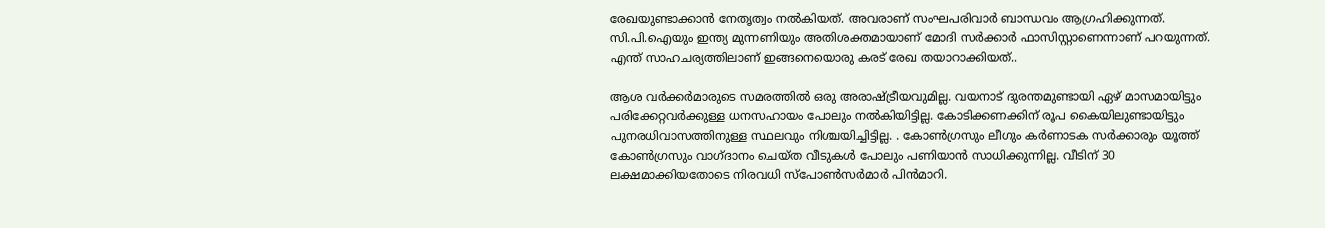രേഖയുണ്ടാക്കാൻ നേതൃത്വം നൽകിയത്. അവരാണ് സംഘപരിവാർ ബാന്ധവം ആഗ്രഹിക്കുന്നത്. സി.പി.ഐയും ഇന്ത്യ മുന്നണിയും അതിശക്തമായാണ് മോദി സർക്കാർ ഫാസിസ്റ്റാണെന്നാണ് പറയുന്നത്. എന്ത് സാഹചര്യത്തിലാണ് ഇങ്ങനെയൊരു കരട് രേഖ തയാറാക്കിയത്..

ആശ വർക്കർമാരുടെ സമരത്തിൽ ഒരു അരാഷ്ട്രീയവുമില്ല. വയനാട് ദുരന്തമുണ്ടായി ഏഴ് മാസമായിട്ടും പരിക്കേറ്റവർക്കുള്ള ധനസഹായം പോലും നൽകിയിട്ടില്ല. കോടിക്കണക്കിന് രൂപ കൈയിലുണ്ടായിട്ടും പുനരധിവാസത്തിനുള്ള സ്ഥലവും നിശ്ചയിച്ചിട്ടില്ല. . കോൺഗ്രസും ലീഗും കർണാടക സർക്കാരും യൂത്ത് കോൺഗ്രസും വാഗ്ദാനം ചെയ്ത വീടുകൾ പോലും പണിയാൻ സാധിക്കുന്നില്ല. വീടിന് 30 ലക്ഷമാക്കിയതോടെ നിരവധി സ്‌പോൺസർമാർ പിൻമാറി.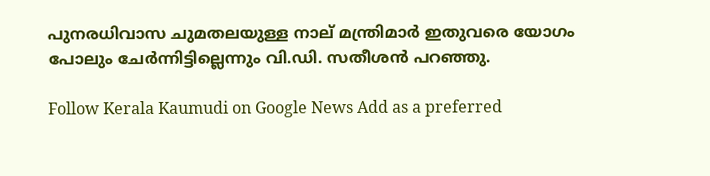പുനരധിവാസ ചുമതലയുള്ള നാല് മന്ത്രിമാർ ഇതുവരെ യോഗം പോലും ചേർന്നിട്ടില്ലെന്നും വി.ഡി. സതീശൻ പറഞ്ഞു.

Follow Kerala Kaumudi on Google News Add as a preferred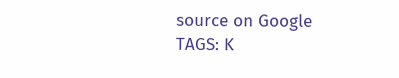source on Google
TAGS: K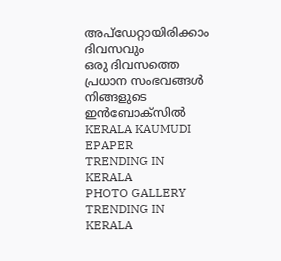അപ്ഡേറ്റായിരിക്കാം ദിവസവും
ഒരു ദിവസത്തെ പ്രധാന സംഭവങ്ങൾ നിങ്ങളുടെ ഇൻബോക്സിൽ
KERALA KAUMUDI EPAPER
TRENDING IN KERALA
PHOTO GALLERY
TRENDING IN KERALA